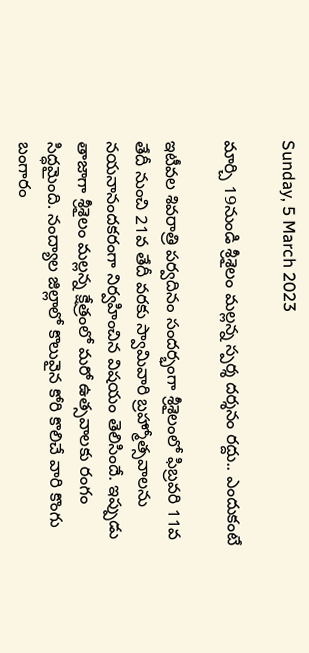Sunday, 5 March 2023

మార్చి 19నుండి శ్రీశైలం మల్లన్న స్పర్శ దర్శనం రద్దు.. ఎందుకంటే

ఇటీవల శివరాత్రి పర్వదినం సందర్భంగా శ్రీశైలంలో ఫిబ్రవరి 11వ తేదీ నుంచి 21వ తేదీ వరకు స్వామివారి బ్రహ్మోత్సవాలను నయనానందకరంగా నిర్వహించిన విషయం తెలిసిందే. ఇప్పుడు తాజాగా శ్రీశైలం మల్లన్న క్షేత్రంలో మరో ఉత్సవాలకు రంగం సిద్ధమైంది. నంద్యాల జిల్లాలో కొలువైన కోరి కొలిచే వారి కొంగు బంగారం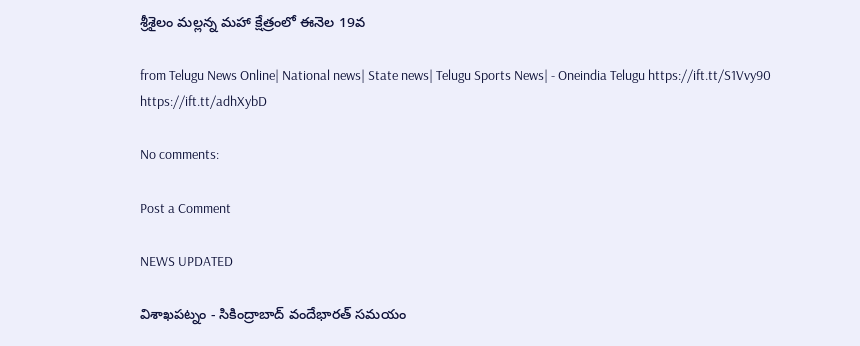శ్రీశైలం మల్లన్న మహా క్షేత్రంలో ఈనెల 19వ

from Telugu News Online| National news| State news| Telugu Sports News| - Oneindia Telugu https://ift.tt/S1Vvy90
https://ift.tt/adhXybD

No comments:

Post a Comment

NEWS UPDATED

విశాఖపట్నం - సికింద్రాబాద్ వందేభారత్ సమయం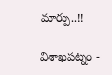మార్పు..!!

విశాఖపట్నం -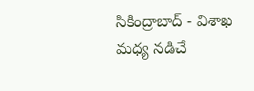సికింద్రాబాద్ - విశాఖ మధ్య నడిచే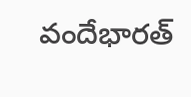వందేభారత్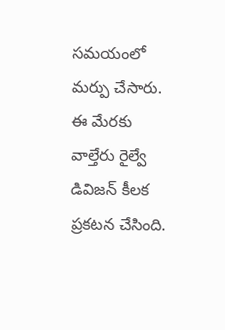సమయంలో మర్పు చేసారు. ఈ మేరకు వాల్తేరు రైల్వే డివిజన్ కీలక ప్రకటన చేసింది.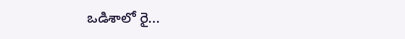ఒడిశాలో రై...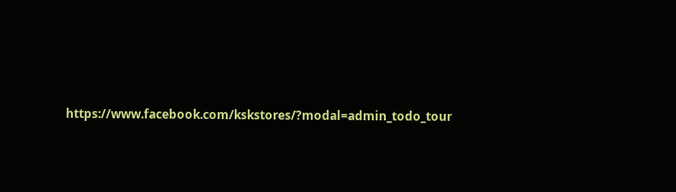https://www.facebook.com/kskstores/?modal=admin_todo_tour